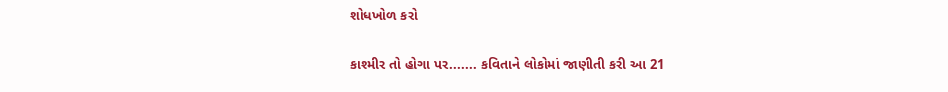શોધખોળ કરો

કાશ્મીર તો હોગા પર....... કવિતાને લોકોમાં જાણીતી કરી આ 21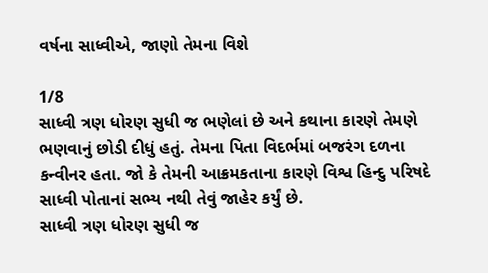વર્ષના સાધ્વીએ, જાણો તેમના વિશે

1/8
સાધ્વી ત્રણ ધોરણ સુધી જ ભણેલાં છે અને કથાના કારણે તેમણે ભણવાનું છોડી દીધું હતું. તેમના પિતા વિદર્ભમાં બજરંગ દળના કન્વીનર હતા. જો કે તેમની આક્રમકતાના કારણે વિશ્વ હિન્દુ પરિષદે સાધ્વી પોતાનાં સભ્ય નથી તેવું જાહેર કર્યું છે.
સાધ્વી ત્રણ ધોરણ સુધી જ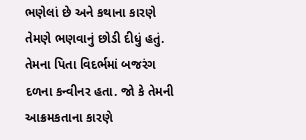ભણેલાં છે અને કથાના કારણે તેમણે ભણવાનું છોડી દીધું હતું. તેમના પિતા વિદર્ભમાં બજરંગ દળના કન્વીનર હતા. જો કે તેમની આક્રમકતાના કારણે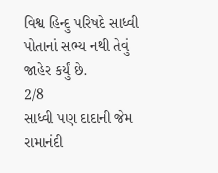વિશ્વ હિન્દુ પરિષદે સાધ્વી પોતાનાં સભ્ય નથી તેવું જાહેર કર્યું છે.
2/8
સાધ્વી પણ દાદાની જેમ રામાનંદી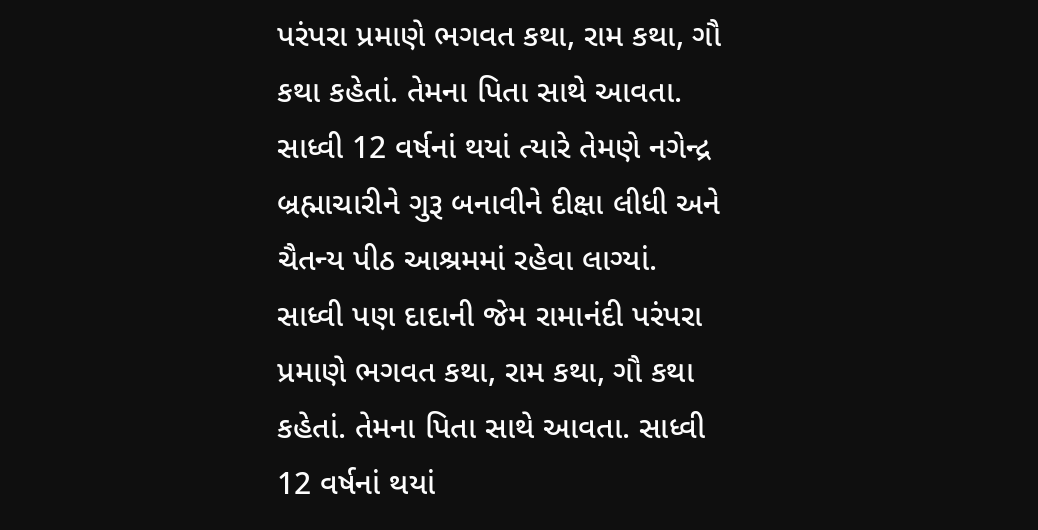પરંપરા પ્રમાણે ભગવત કથા, રામ કથા, ગૌ કથા કહેતાં. તેમના પિતા સાથે આવતા. સાધ્વી 12 વર્ષનાં થયાં ત્યારે તેમણે નગેન્દ્ર બ્રહ્માચારીને ગુરૂ બનાવીને દીક્ષા લીધી અને ચૈતન્ય પીઠ આશ્રમમાં રહેવા લાગ્યાં.
સાધ્વી પણ દાદાની જેમ રામાનંદી પરંપરા પ્રમાણે ભગવત કથા, રામ કથા, ગૌ કથા કહેતાં. તેમના પિતા સાથે આવતા. સાધ્વી 12 વર્ષનાં થયાં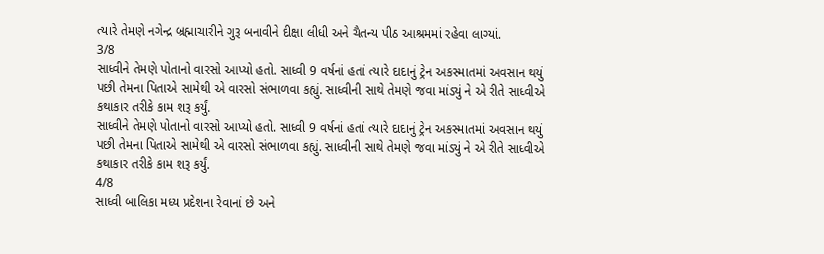ત્યારે તેમણે નગેન્દ્ર બ્રહ્માચારીને ગુરૂ બનાવીને દીક્ષા લીધી અને ચૈતન્ય પીઠ આશ્રમમાં રહેવા લાગ્યાં.
3/8
સાધ્વીને તેમણે પોતાનો વારસો આપ્યો હતો. સાધ્વી 9 વર્ષનાં હતાં ત્યારે દાદાનું ટ્રેન અકસ્માતમાં અવસાન થયું પછી તેમના પિતાએ સામેથી એ વારસો સંભાળવા કહ્યું. સાધ્વીની સાથે તેમણે જવા માંડ્યું ને એ રીતે સાધ્વીએ કથાકાર તરીકે કામ શરૂ કર્યું.
સાધ્વીને તેમણે પોતાનો વારસો આપ્યો હતો. સાધ્વી 9 વર્ષનાં હતાં ત્યારે દાદાનું ટ્રેન અકસ્માતમાં અવસાન થયું પછી તેમના પિતાએ સામેથી એ વારસો સંભાળવા કહ્યું. સાધ્વીની સાથે તેમણે જવા માંડ્યું ને એ રીતે સાધ્વીએ કથાકાર તરીકે કામ શરૂ કર્યું.
4/8
સાધ્વી બાલિકા મધ્ય પ્રદેશના રેવાનાં છે અને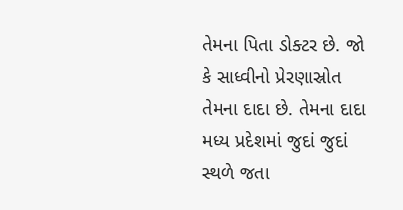તેમના પિતા ડોક્ટર છે. જો કે સાધ્વીનો પ્રેરણાસ્રોત તેમના દાદા છે. તેમના દાદા મધ્ય પ્રદેશમાં જુદાં જુદાં સ્થળે જતા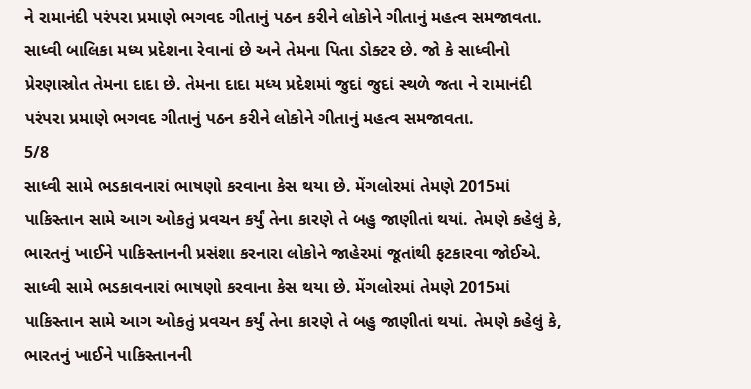ને રામાનંદી પરંપરા પ્રમાણે ભગવદ ગીતાનું પઠન કરીને લોકોને ગીતાનું મહત્વ સમજાવતા.
સાધ્વી બાલિકા મધ્ય પ્રદેશના રેવાનાં છે અને તેમના પિતા ડોક્ટર છે. જો કે સાધ્વીનો પ્રેરણાસ્રોત તેમના દાદા છે. તેમના દાદા મધ્ય પ્રદેશમાં જુદાં જુદાં સ્થળે જતા ને રામાનંદી પરંપરા પ્રમાણે ભગવદ ગીતાનું પઠન કરીને લોકોને ગીતાનું મહત્વ સમજાવતા.
5/8
સાધ્વી સામે ભડકાવનારાં ભાષણો કરવાના કેસ થયા છે. મેંગલોરમાં તેમણે 2015માં પાકિસ્તાન સામે આગ ઓકતું પ્રવચન કર્યું તેના કારણે તે બહુ જાણીતાં થયાં. તેમણે કહેલું કે, ભારતનું ખાઈને પાકિસ્તાનની પ્રસંશા કરનારા લોકોને જાહેરમાં જૂતાંથી ફટકારવા જોઈએ.
સાધ્વી સામે ભડકાવનારાં ભાષણો કરવાના કેસ થયા છે. મેંગલોરમાં તેમણે 2015માં પાકિસ્તાન સામે આગ ઓકતું પ્રવચન કર્યું તેના કારણે તે બહુ જાણીતાં થયાં. તેમણે કહેલું કે, ભારતનું ખાઈને પાકિસ્તાનની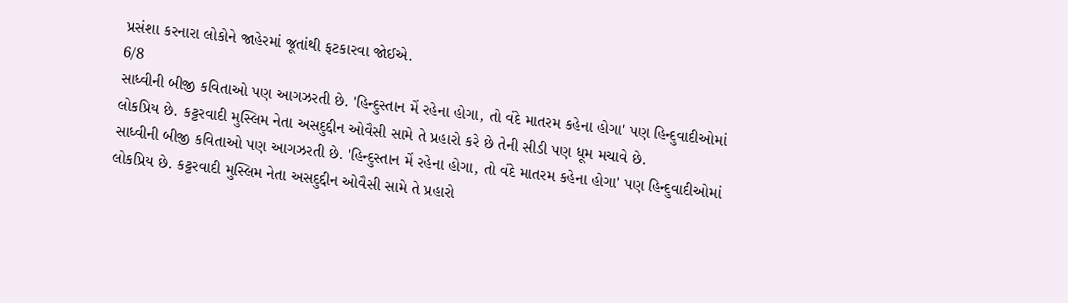પ્રસંશા કરનારા લોકોને જાહેરમાં જૂતાંથી ફટકારવા જોઈએ.
6/8
સાધ્વીની બીજી કવિતાઓ પણ આગઝરતી છે. 'હિન્દુસ્તાન મેં રહેના હોગા, તો વંદે માતરમ કહેના હોગા' પણ હિન્દુવાદીઓમાં લોકપ્રિય છે. કટ્ટરવાદી મુસ્લિમ નેતા અસદુદ્દીન ઓવૈસી સામે તે પ્રહારો કરે છે તેની સીડી પણ ધૂમ મચાવે છે.
સાધ્વીની બીજી કવિતાઓ પણ આગઝરતી છે. 'હિન્દુસ્તાન મેં રહેના હોગા, તો વંદે માતરમ કહેના હોગા' પણ હિન્દુવાદીઓમાં લોકપ્રિય છે. કટ્ટરવાદી મુસ્લિમ નેતા અસદુદ્દીન ઓવૈસી સામે તે પ્રહારો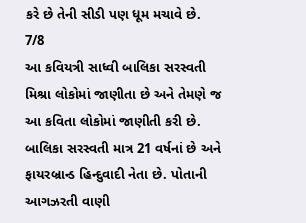કરે છે તેની સીડી પણ ધૂમ મચાવે છે.
7/8
આ કવિયત્રી સાધ્વી બાલિકા સરસ્વતી મિશ્રા લોકોમાં જાણીતા છે અને તેમણે જ આ કવિતા લોકોમાં જાણીતી કરી છે. બાલિકા સરસ્વતી માત્ર 21 વર્ષનાં છે અને ફાયરબ્રાન્ડ હિન્દુવાદી નેતા છે. પોતાની આગઝરતી વાણી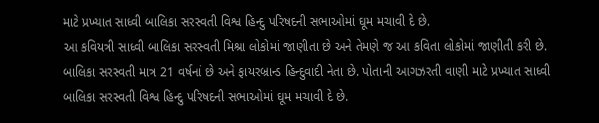માટે પ્રખ્યાત સાધ્વી બાલિકા સરસ્વતી વિશ્વ હિન્દુ પરિષદની સભાઓમાં ઘૂમ મચાવી દે છે.
આ કવિયત્રી સાધ્વી બાલિકા સરસ્વતી મિશ્રા લોકોમાં જાણીતા છે અને તેમણે જ આ કવિતા લોકોમાં જાણીતી કરી છે. બાલિકા સરસ્વતી માત્ર 21 વર્ષનાં છે અને ફાયરબ્રાન્ડ હિન્દુવાદી નેતા છે. પોતાની આગઝરતી વાણી માટે પ્રખ્યાત સાધ્વી બાલિકા સરસ્વતી વિશ્વ હિન્દુ પરિષદની સભાઓમાં ઘૂમ મચાવી દે છે.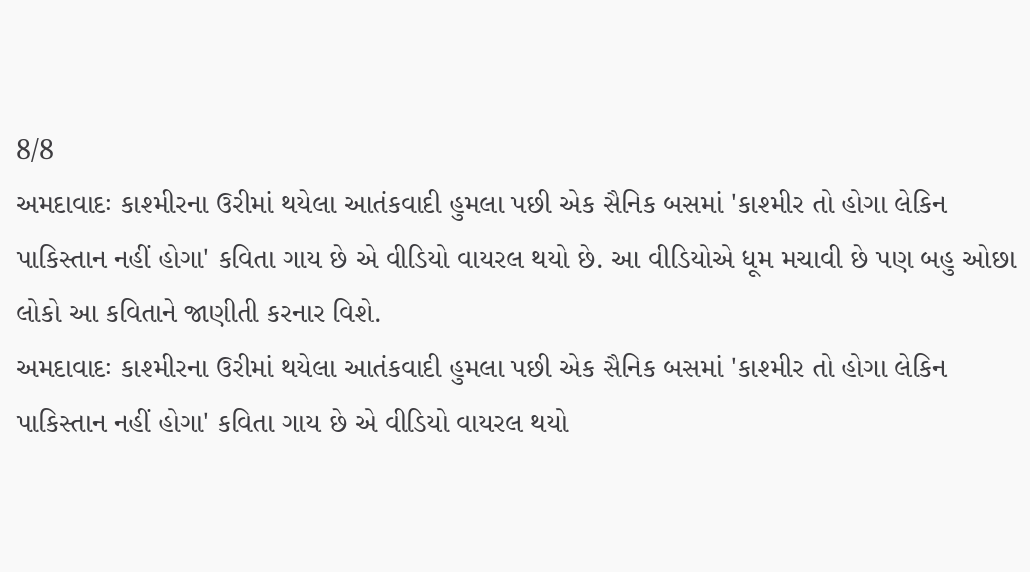8/8
અમદાવાદઃ કાશ્મીરના ઉરીમાં થયેલા આતંકવાદી હુમલા પછી એક સૈનિક બસમાં 'કાશ્મીર તો હોગા લેકિન પાકિસ્તાન નહીં હોગા' કવિતા ગાય છે એ વીડિયો વાયરલ થયો છે. આ વીડિયોએ ધૂમ મચાવી છે પણ બહુ ઓછા લોકો આ કવિતાને જાણીતી કરનાર વિશે.
અમદાવાદઃ કાશ્મીરના ઉરીમાં થયેલા આતંકવાદી હુમલા પછી એક સૈનિક બસમાં 'કાશ્મીર તો હોગા લેકિન પાકિસ્તાન નહીં હોગા' કવિતા ગાય છે એ વીડિયો વાયરલ થયો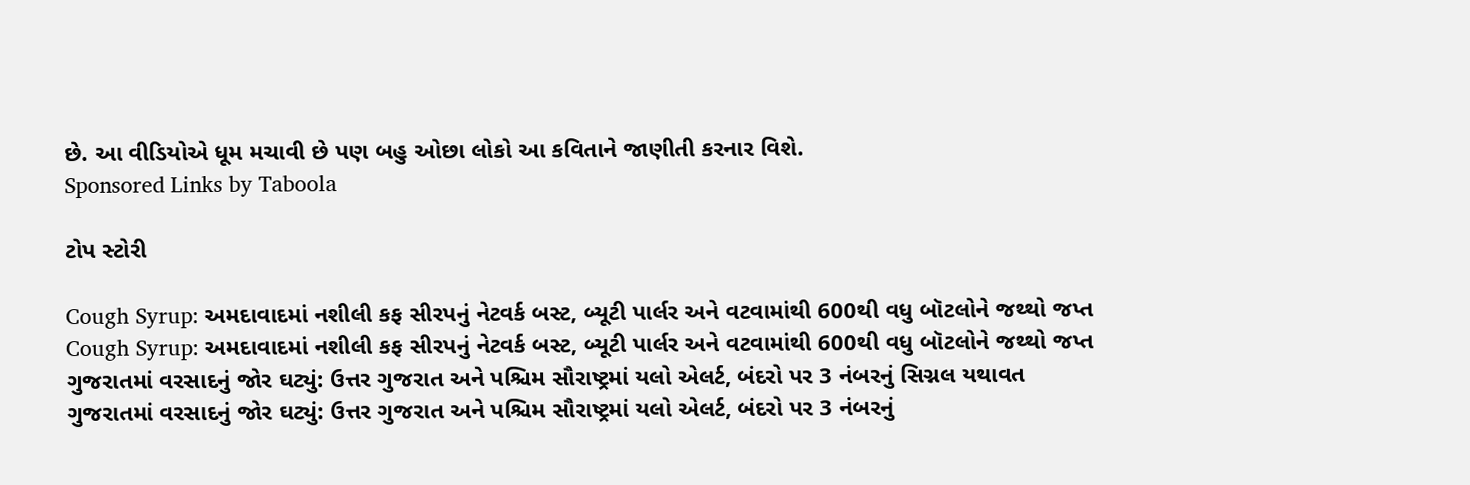છે. આ વીડિયોએ ધૂમ મચાવી છે પણ બહુ ઓછા લોકો આ કવિતાને જાણીતી કરનાર વિશે.
Sponsored Links by Taboola

ટોપ સ્ટોરી

Cough Syrup: અમદાવાદમાં નશીલી કફ સીરપનું નેટવર્ક બસ્ટ, બ્યૂટી પાર્લર અને વટવામાંથી 600થી વધુ બૉટલોને જથ્થો જપ્ત
Cough Syrup: અમદાવાદમાં નશીલી કફ સીરપનું નેટવર્ક બસ્ટ, બ્યૂટી પાર્લર અને વટવામાંથી 600થી વધુ બૉટલોને જથ્થો જપ્ત
ગુજરાતમાં વરસાદનું જોર ઘટ્યું: ઉત્તર ગુજરાત અને પશ્ચિમ સૌરાષ્ટ્રમાં યલો એલર્ટ, બંદરો પર 3 નંબરનું સિગ્નલ યથાવત
ગુજરાતમાં વરસાદનું જોર ઘટ્યું: ઉત્તર ગુજરાત અને પશ્ચિમ સૌરાષ્ટ્રમાં યલો એલર્ટ, બંદરો પર 3 નંબરનું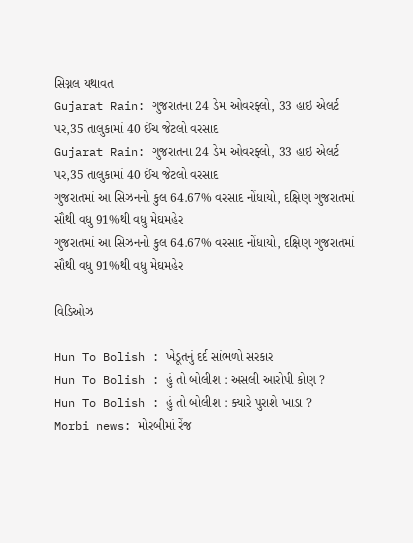સિગ્નલ યથાવત
Gujarat Rain: ગુજરાતના 24 ડેમ ઓવરફ્લો, 33 હાઇ એલર્ટ પર,35 તાલુકામાં 40 ઈંચ જેટલો વરસાદ
Gujarat Rain: ગુજરાતના 24 ડેમ ઓવરફ્લો, 33 હાઇ એલર્ટ પર,35 તાલુકામાં 40 ઈંચ જેટલો વરસાદ
ગુજરાતમાં આ સિઝનનો કુલ 64.67% વરસાદ નોંધાયો, દક્ષિણ ગુજરાતમાં સૌથી વધુ 91%થી વધુ મેઘમહેર
ગુજરાતમાં આ સિઝનનો કુલ 64.67% વરસાદ નોંધાયો, દક્ષિણ ગુજરાતમાં સૌથી વધુ 91%થી વધુ મેઘમહેર

વિડિઓઝ

Hun To Bolish : ખેડૂતનું દર્દ સાંભળો સરકાર
Hun To Bolish : હું તો બોલીશ : અસલી આરોપી કોણ ?
Hun To Bolish : હું તો બોલીશ : ક્યારે પુરાશે ખાડા ?
Morbi news: મોરબીમાં રેંજ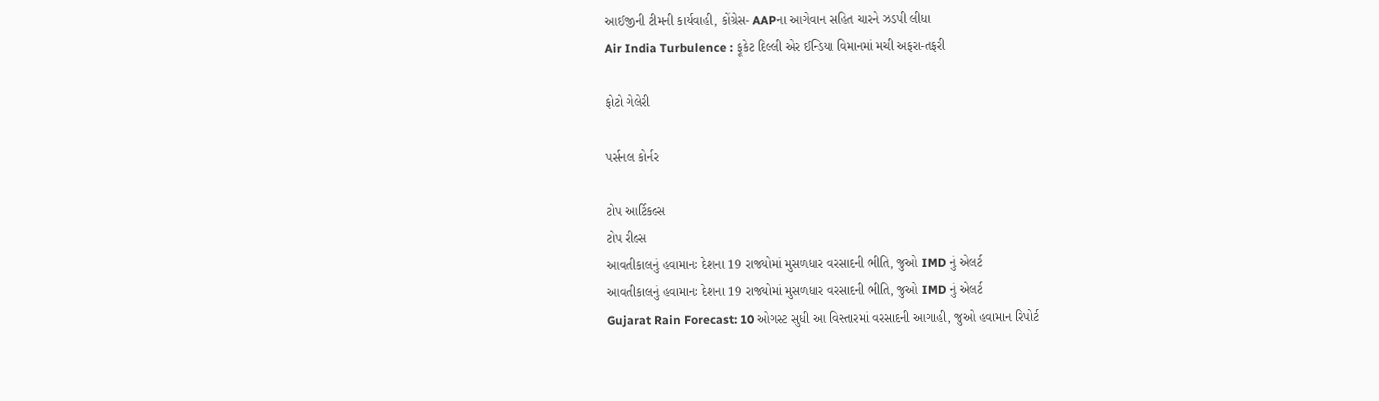આઈજીની ટીમની કાર્યવાહી, કોંગ્રેસ- AAPના આગેવાન સહિત ચારને ઝડપી લીધા
Air India Turbulence : ફૂકેટ દિલ્લી એર ઈન્ડિયા વિમાનમાં મચી અફરા-તફરી

ફોટો ગેલેરી

પર્સનલ કોર્નર

ટોપ આર્ટિકલ્સ
ટોપ રીલ્સ
આવતીકાલનું હવામાનઃ દેશના 19 રાજ્યોમાં મુસળધાર વરસાદની ભીતિ, જુઓ IMD નું એલર્ટ
આવતીકાલનું હવામાનઃ દેશના 19 રાજ્યોમાં મુસળધાર વરસાદની ભીતિ, જુઓ IMD નું એલર્ટ
Gujarat Rain Forecast: 10 ઓગસ્ટ સુધી આ વિસ્તારમાં વરસાદની આગાહી, જુઓ હવામાન રિપોર્ટ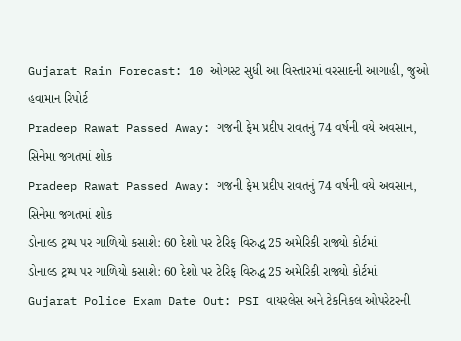Gujarat Rain Forecast: 10 ઓગસ્ટ સુધી આ વિસ્તારમાં વરસાદની આગાહી, જુઓ હવામાન રિપોર્ટ
Pradeep Rawat Passed Away: ગજની ફેમ પ્રદીપ રાવતનું 74 વર્ષની વયે અવસાન, સિનેમા જગતમાં શોક
Pradeep Rawat Passed Away: ગજની ફેમ પ્રદીપ રાવતનું 74 વર્ષની વયે અવસાન, સિનેમા જગતમાં શોક
ડોનાલ્ડ ટ્રમ્પ પર ગાળિયો કસાશે: 60 દેશો પર ટેરિફ વિરુદ્ધ 25 અમેરિકી રાજ્યો કોર્ટમાં
ડોનાલ્ડ ટ્રમ્પ પર ગાળિયો કસાશે: 60 દેશો પર ટેરિફ વિરુદ્ધ 25 અમેરિકી રાજ્યો કોર્ટમાં
Gujarat Police Exam Date Out: PSI વાયરલેસ અને ટેકનિકલ ઓપરેટરની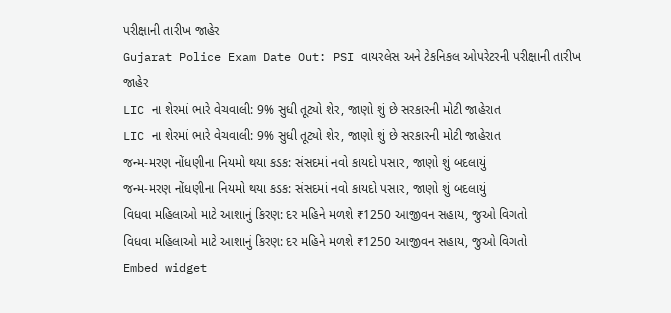પરીક્ષાની તારીખ જાહેર
Gujarat Police Exam Date Out: PSI વાયરલેસ અને ટેકનિકલ ઓપરેટરની પરીક્ષાની તારીખ જાહેર
LIC ના શેરમાં ભારે વેચવાલી: 9% સુધી તૂટ્યો શેર, જાણો શું છે સરકારની મોટી જાહેરાત
LIC ના શેરમાં ભારે વેચવાલી: 9% સુધી તૂટ્યો શેર, જાણો શું છે સરકારની મોટી જાહેરાત
જન્મ-મરણ નોંધણીના નિયમો થયા કડક: સંસદમાં નવો કાયદો પસાર, જાણો શું બદલાયું
જન્મ-મરણ નોંધણીના નિયમો થયા કડક: સંસદમાં નવો કાયદો પસાર, જાણો શું બદલાયું
વિધવા મહિલાઓ માટે આશાનું કિરણ: દર મહિને મળશે ₹1250 આજીવન સહાય, જુઓ વિગતો
વિધવા મહિલાઓ માટે આશાનું કિરણ: દર મહિને મળશે ₹1250 આજીવન સહાય, જુઓ વિગતો
Embed widget